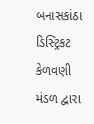બનાસકાંઠા ડિસ્ટ્રિકટ કેળવણી મંડળ દ્વારા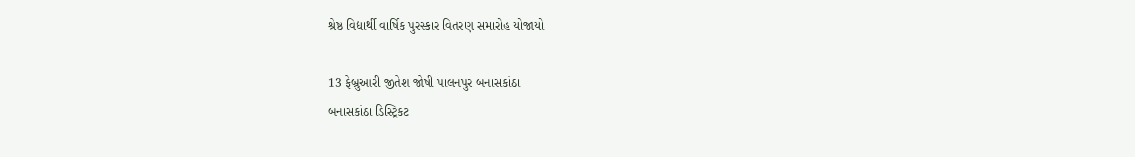શ્રેષ્ઠ વિદ્યાર્થી વાર્ષિક પુરસ્કાર વિતરણ સમારોહ યોજાયો

13 ફેબ્રુઆરી જીતેશ જોષી પાલનપુર બનાસકાંઠા
બનાસકાંઠા ડિસ્ટ્રિકટ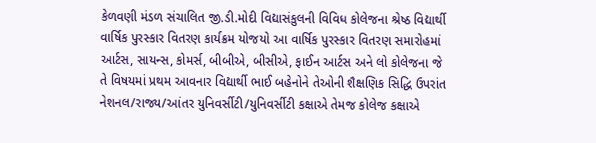કેળવણી મંડળ સંચાલિત જી.ડી.મોદી વિદ્યાસંકુલની વિવિધ કોલેજના શ્રેષ્ઠ વિદ્યાર્થી વાર્ષિક પુરસ્કાર વિતરણ કાર્યક્રમ યોજયો આ વાર્ષિક પુરસ્કાર વિતરણ સમારોહમાં આર્ટસ, સાયન્સ, કોમર્સ, બીબીએ, બીસીએ, ફાઈન આર્ટસ અને લો કોલેજના જે તે વિષયમાં પ્રથમ આવનાર વિદ્યાર્થી ભાઈ બહેનોને તેઓની શૈક્ષણિક સિદ્ધિ ઉપરાંત નેશનલ/રાજ્ય/આંતર યુનિવર્સીટી/યુનિવર્સીટી કક્ષાએ તેમજ કોલેજ કક્ષાએ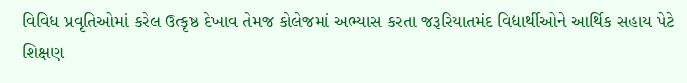વિવિધ પ્રવૃતિઓમાં કરેલ ઉત્કૃષ્ઠ દેખાવ તેમજ કોલેજમાં અભ્યાસ કરતા જરૂરિયાતમંદ વિદ્યાર્થીઓને આર્થિક સહાય પેટે શિક્ષણ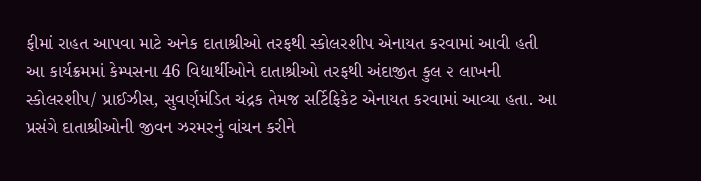ફીમાં રાહત આપવા માટે અનેક દાતાશ્રીઓ તરફથી સ્કોલરશીપ એનાયત કરવામાં આવી હતી આ કાર્યક્રમમાં કેમ્પસના 46 વિદ્યાર્થીઓને દાતાશ્રીઓ તરફથી અંદાજીત કુલ ૨ લાખની સ્કોલરશીપ/ પ્રાઈઝીસ, સુવર્ણમંડિત ચંદ્રક તેમજ સર્ટિફિકેટ એનાયત કરવામાં આવ્યા હતા. આ પ્રસંગે દાતાશ્રીઓની જીવન ઝરમરનું વાંચન કરીને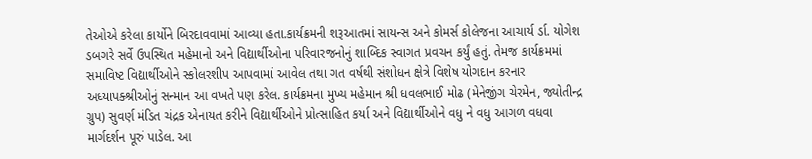તેઓએ કરેલા કાર્યોને બિરદાવવામાં આવ્યા હતા.કાર્યક્રમની શરૂઆતમાં સાયન્સ અને કોમર્સ કોલેજના આચાર્ય ર્ડા. યોગેશ ડબગરે સર્વે ઉપસ્થિત મહેમાનો અને વિદ્યાર્થીઓના પરિવારજનોનું શાબ્દિક સ્વાગત પ્રવચન કર્યું હતું. તેમજ કાર્યક્રમમાં સમાવિષ્ટ વિદ્યાર્થીઓને સ્કોલરશીપ આપવામાં આવેલ તથા ગત વર્ષથી સંશોધન ક્ષેત્રે વિશેષ યોગદાન કરનાર અધ્યાપક્શ્રીઓનું સન્માન આ વખતે પણ કરેલ. કાર્યક્રમના મુખ્ય મહેમાન શ્રી ધવલભાઈ મોઢ (મેનેજીંગ ચેરમેન, જ્યોતીન્દ્ર ગ્રુપ) સુવર્ણ મંડિત ચંદ્રક એનાયત કરીને વિદ્યાર્થીઓને પ્રોત્સાહિત કર્યા અને વિદ્યાર્થીઓને વધુ ને વધુ આગળ વધવા માર્ગદર્શન પૂરું પાડેલ. આ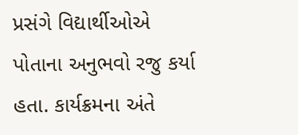પ્રસંગે વિદ્યાર્થીઓએ પોતાના અનુભવો રજુ કર્યા હતા. કાર્યક્રમના અંતે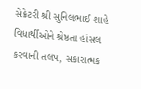સેક્રેટરી શ્રી સુનિલભાઈ શાહે વિધાર્થીઓને શ્રેષ્ઠતા હાંસલ કરવાની તલપ, સકારાત્મક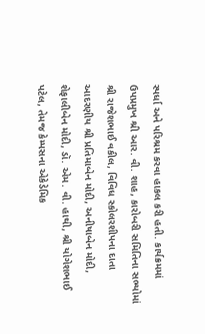સ્પર્ધા અને પરિશ્રમ કરવા હાકલ કરી હતી. કાર્યક્રમમાં ઉપપ્રમુખ શ્રી આર. વી. શાહ, કારોબરી સમિતિના સભ્યોમાં શ્રી રાજેશભાઈ વકીલ, વિવિધ સ્કોલરશીપના દાતા આદરણીય શ્રી પ્રતિમાબેન મોદી, અનીષાબેન મોદી, શેફાલીબેન મોદી, ડૉ. એમ. વી. હાથી, શ્રી યોગેશભાઈ પટેલ, તેમજ કેમ્પસના એકેડેમિક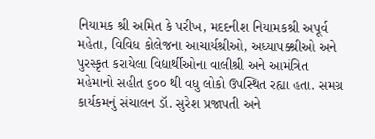નિયામક શ્રી અમિત કે પરીખ, મદદનીશ નિયામકશ્રી અપૂર્વ મહેતા, વિવિધ કોલેજના આચાર્યશ્રીઓ, અધ્યાપક્શ્રીઓ અને પુરસ્કૃત કરાયેલા વિદ્યાર્થીઓના વાલીશ્રી અને આમંત્રિત મહેમાનો સહીત ૬૦૦ થી વધુ લોકો ઉપસ્થિત રહ્યા હતા. સમગ્ર કાર્યકમનું સંચાલન ડૉ. સુરેશ પ્રજાપતી અને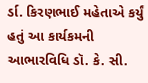ર્ડા. કિરણભાઈ મહેતાએ કર્યું હતું આ કાર્યકમની આભારવિધિ ડૉ. કે. સી.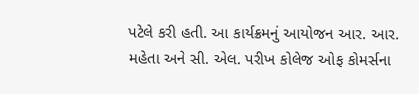પટેલે કરી હતી. આ કાર્યક્રમનું આયોજન આર. આર. મહેતા અને સી. એલ. પરીખ કોલેજ ઓફ કોમર્સના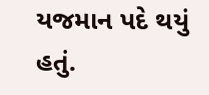યજમાન પદે થયું હતું.